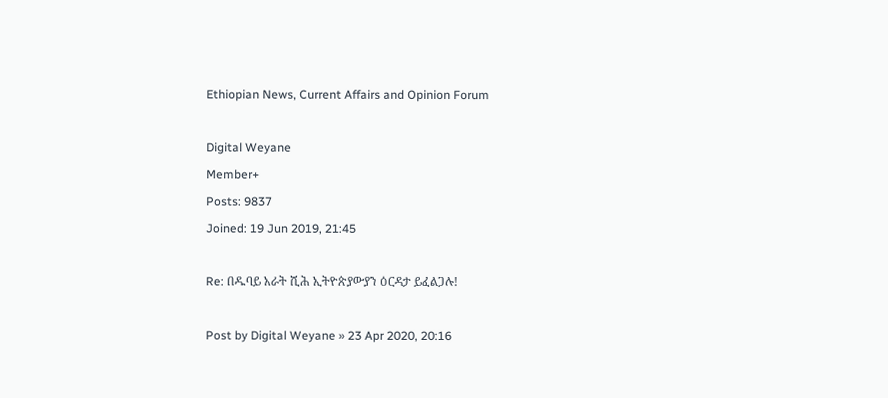Ethiopian News, Current Affairs and Opinion Forum

Digital Weyane
Member+
Posts: 9837
Joined: 19 Jun 2019, 21:45

Re: በዱባይ አራት ሺሕ ኢትዮጵያውያን ዕርዳታ ይፈልጋሉ!

Post by Digital Weyane » 23 Apr 2020, 20:16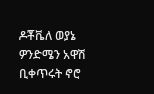ዶቾቬለ ወያኔ ዎንድሜን አዋሽ ቢቀጥሩት ኖሮ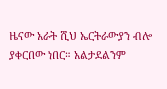ዜናው አራት ሺህ ኤርትራውያን ብሎ ያቀርበው ነበር። አልታደልንም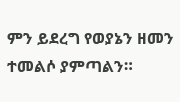ምን ይደረግ የወያኔን ዘመን ተመልሶ ያምጣልን።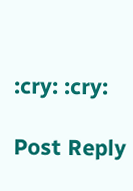:cry: :cry:

Post Reply